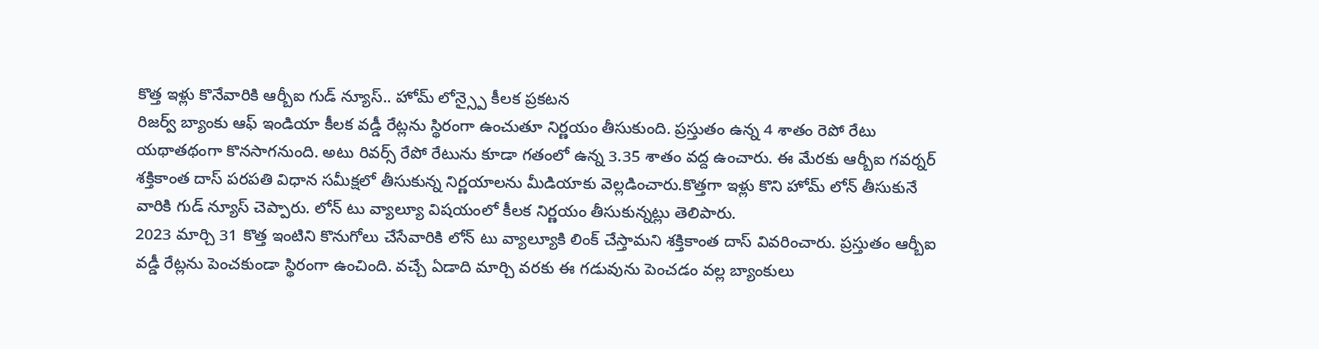కొత్త ఇళ్లు కొనేవారికి ఆర్బీఐ గుడ్ న్యూస్.. హోమ్ లోన్స్పై కీలక ప్రకటన
రిజర్వ్ బ్యాంకు ఆఫ్ ఇండియా కీలక వడ్డీ రేట్లను స్థిరంగా ఉంచుతూ నిర్ణయం తీసుకుంది. ప్రస్తుతం ఉన్న 4 శాతం రెపో రేటు యథాతథంగా కొనసాగనుంది. అటు రివర్స్ రేపో రేటును కూడా గతంలో ఉన్న 3.35 శాతం వద్ద ఉంచారు. ఈ మేరకు ఆర్బీఐ గవర్నర్ శక్తికాంత దాస్ పరపతి విధాన సమీక్షలో తీసుకున్న నిర్ణయాలను మీడియాకు వెల్లడించారు.కొత్తగా ఇళ్లు కొని హోమ్ లోన్ తీసుకునే వారికి గుడ్ న్యూస్ చెప్పారు. లోన్ టు వ్యాల్యూ విషయంలో కీలక నిర్ణయం తీసుకున్నట్లు తెలిపారు.
2023 మార్చి 31 కొత్త ఇంటిని కొనుగోలు చేసేవారికి లోన్ టు వ్యాల్యూకి లింక్ చేస్తామని శక్తికాంత దాస్ వివరించారు. ప్రస్తుతం ఆర్బీఐ వడ్డీ రేట్లను పెంచకుండా స్థిరంగా ఉంచింది. వచ్చే ఏడాది మార్చి వరకు ఈ గడువును పెంచడం వల్ల బ్యాంకులు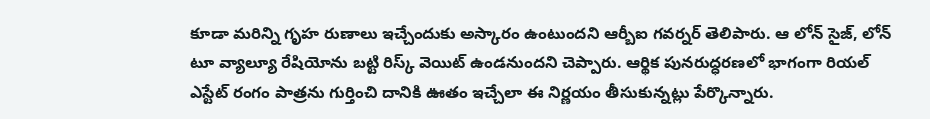కూడా మరిన్ని గృహ రుణాలు ఇచ్చేందుకు అస్కారం ఉంటుందని ఆర్బీఐ గవర్నర్ తెలిపారు. ఆ లోన్ సైజ్, లోన్ టూ వ్యాల్యూ రేషియోను బట్టి రిస్క్ వెయిట్ ఉండనుందని చెప్పారు. ఆర్థిక పునరుద్ధరణలో భాగంగా రియల్ ఎస్టేట్ రంగం పాత్రను గుర్తించి దానికి ఊతం ఇచ్చేలా ఈ నిర్ణయం తీసుకున్నట్లు పేర్కొన్నారు.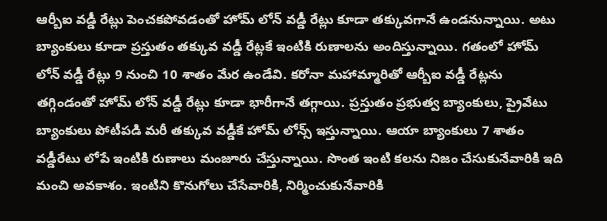ఆర్బీఐ వడ్డీ రేట్లు పెంచకపోవడంతో హోమ్ లోన్ వడ్డీ రేట్లు కూడా తక్కువగానే ఉండనున్నాయి. అటు బ్యాంకులు కూడా ప్రస్తుతం తక్కువ వడ్డీ రేట్లకే ఇంటికి రుణాలను అందిస్తున్నాయి. గతంలో హోమ్ లోన్ వడ్డీ రేట్లు 9 నుంచి 10 శాతం మేర ఉండేవి. కరోనా మహామ్మారితో ఆర్బీఐ వడ్డీ రేట్లను తగ్గిండంతో హోమ్ లోన్ వడ్డీ రేట్లు కూడా భారీగానే తగ్గాయి. ప్రస్తుతం ప్రభుత్వ బ్యాంకులు, ప్రైవేటు బ్యాంకులు పోటీపడి మరీ తక్కువ వడ్డీకే హోమ్ లోన్స్ ఇస్తున్నాయి. ఆయా బ్యాంకులు 7 శాతం వడ్డీరేటు లోపే ఇంటికి రుణాలు మంజూరు చేస్తున్నాయి. సొంత ఇంటి కలను నిజం చేసుకునేవారికి ఇది మంచి అవకాశం. ఇంటిని కొనుగోలు చేసేవారికి, నిర్మించుకునేవారికి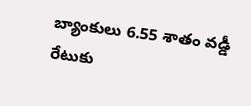బ్యాంకులు 6.55 శాతం వడ్డీ రేటుకు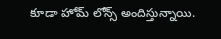కూడా హోమ్ లోన్స్ అందిస్తున్నాయి.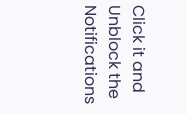Click it and Unblock the Notifications